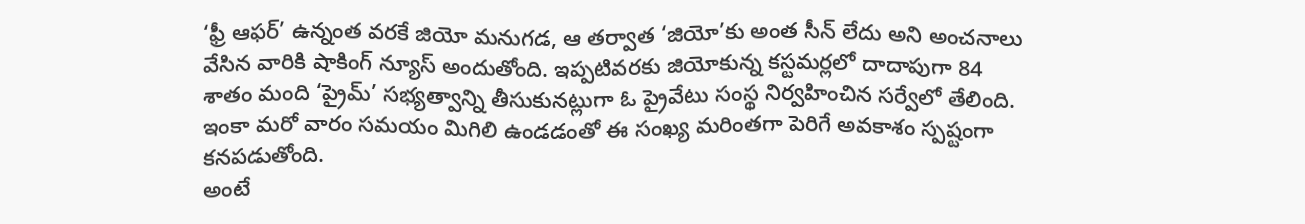‘ఫ్రీ ఆఫర్’ ఉన్నంత వరకే జియో మనుగడ, ఆ తర్వాత ‘జియో’కు అంత సీన్ లేదు అని అంచనాలు వేసిన వారికి షాకింగ్ న్యూస్ అందుతోంది. ఇప్పటివరకు జియోకున్న కస్టమర్లలో దాదాపుగా 84 శాతం మంది ‘ప్రైమ్’ సభ్యత్వాన్ని తీసుకునట్లుగా ఓ ప్రైవేటు సంస్థ నిర్వహించిన సర్వేలో తేలింది. ఇంకా మరో వారం సమయం మిగిలి ఉండడంతో ఈ సంఖ్య మరింతగా పెరిగే అవకాశం స్పష్టంగా కనపడుతోంది.
అంటే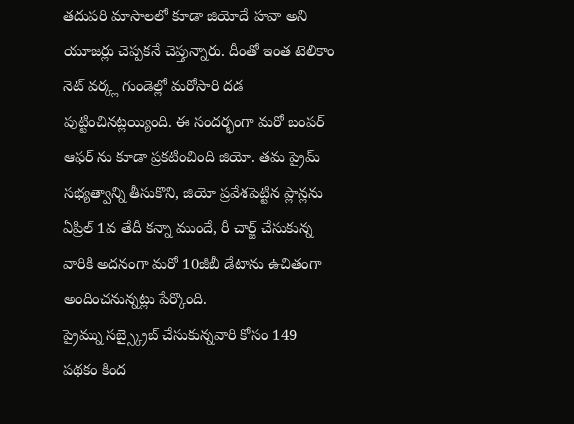తదుపరి మాసాలలో కూడా జియోదే హవా అని యూజర్లు చెప్పకనే చెప్తున్నారు. దీంతో ఇంత టెలికాం నెట్ వర్క్ల గుండెల్లో మరోసారి దడ పుట్టించినట్లయ్యింది. ఈ సందర్భంగా మరో బంపర్ ఆఫర్ ను కూడా ప్రకటించింది జియో. తమ ప్రైమ్ సభ్యత్వాన్ని తీసుకొని, జియో ప్రవేశపెట్టిన ప్లాన్లను ఏప్రిల్ 1వ తేదీ కన్నా ముందే, రీ చార్జ్ చేసుకున్న వారికి అదనంగా మరో 10జీబీ డేటాను ఉచితంగా అందించనున్నట్లు పేర్కొంది.
ప్రైమ్ను సబ్స్క్రైబ్ చేసుకున్నవారి కోసం 149 పథకం కింద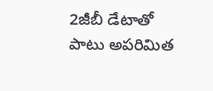2జీబీ డేటాతో పాటు అపరిమిత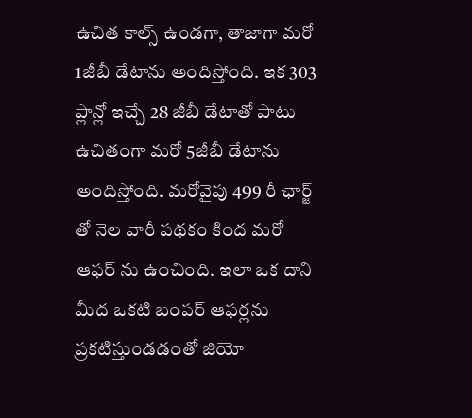ఉచిత కాల్స్ ఉండగా, తాజాగా మరో 1జీబీ డేటాను అందిస్తోంది. ఇక 303 ప్లాన్లో ఇచ్చే 28 జీబీ డేటాతో పాటు ఉచితంగా మరో 5జీబీ డేటాను అందిస్తోంది. మరోవైపు 499 రీ ఛార్జ్ తో నెల వారీ పథకం కింద మరో ఆఫర్ ను ఉంచింది. ఇలా ఒక దాని మీద ఒకటి బంపర్ ఆఫర్లను ప్రకటిస్తుండడంతో జియో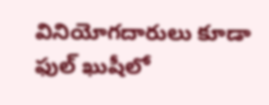వినియోగదారులు కూడా ఫుల్ ఖుషీలో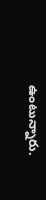ఉంటున్నారు.